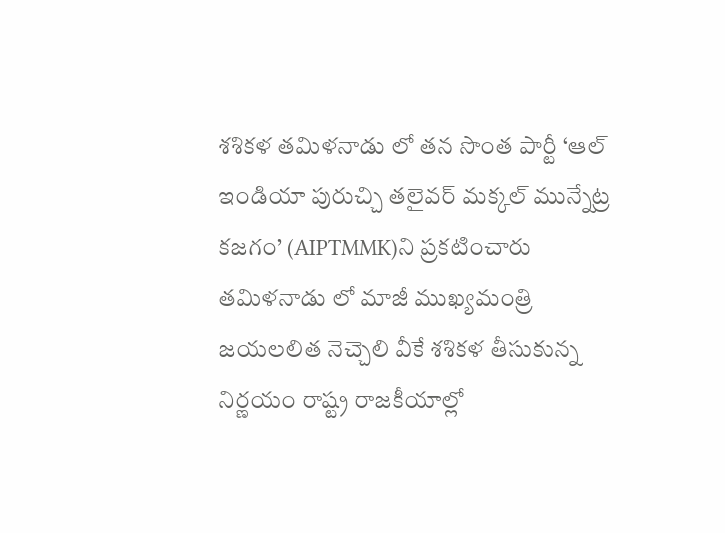శశికళ తమిళనాడు లో తన సొంత పార్టీ ‘ఆల్ ఇండియా పురుచ్చి తలైవర్ మక్కల్ మున్నేట్ర కజగం’ (AIPTMMK)ని ప్రకటించారు
తమిళనాడు లో మాజీ ముఖ్యమంత్రి జయలలిత నెచ్చెలి వీకే శశికళ తీసుకున్న నిర్ణయం రాష్ట్ర రాజకీయాల్లో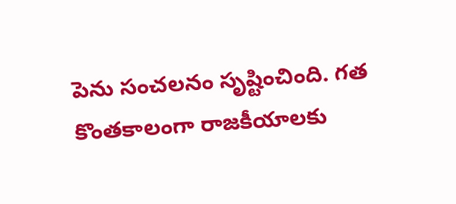పెను సంచలనం సృష్టించింది. గత కొంతకాలంగా రాజకీయాలకు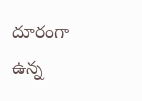దూరంగా ఉన్న